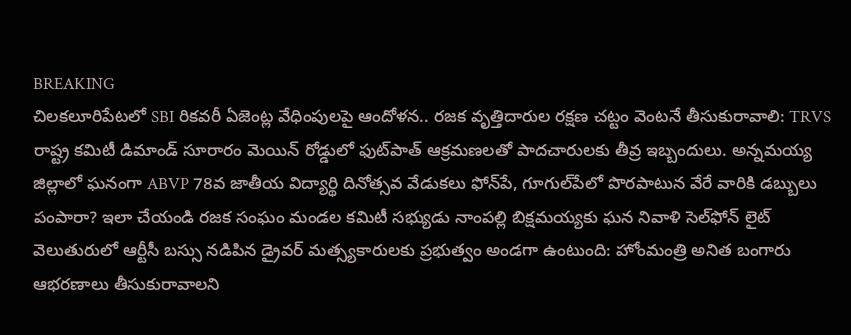BREAKING
చిలకలూరిపేటలో SBI రికవరీ ఏజెంట్ల వేధింపులపై ఆందోళన.. రజక వృత్తిదారుల రక్షణ చట్టం వెంటనే తీసుకురావాలి: TRVS రాష్ట్ర కమిటీ డిమాండ్ సూరారం మెయిన్ రోడ్డులో ఫుట్‌పాత్ ఆక్రమణలతో పాదచారులకు తీవ్ర ఇబ్బందులు. అన్నమయ్య జిల్లాలో ఘనంగా ABVP 78వ జాతీయ విద్యార్థి దినోత్సవ వేడుకలు ఫోన్‌పే, గూగుల్‌పేలో పొరపాటున వేరే వారికి డబ్బులు పంపారా? ఇలా చేయండి రజక సంఘం మండల కమిటీ సభ్యుడు నాంపల్లి బిక్షమయ్యకు ఘన నివాళి సెల్‌ఫోన్ లైట్ వెలుతురులో ఆర్టీసీ బస్సు నడిపిన డ్రైవర్ మత్స్యకారులకు ప్రభుత్వం అండగా ఉంటుంది: హోంమంత్రి అనిత బంగారు ఆభరణాలు తీసుకురావాలని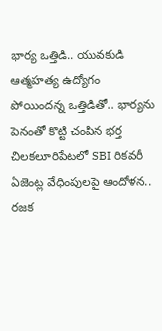భార్య ఒత్తిడి.. యువకుడి ఆత్మహత్య ఉద్యోగం పోయిందన్న ఒత్తిడితో.. భార్యను పెనంతో కొట్టి చంపిన భర్త చిలకలూరిపేటలో SBI రికవరీ ఏజెంట్ల వేధింపులపై ఆందోళన.. రజక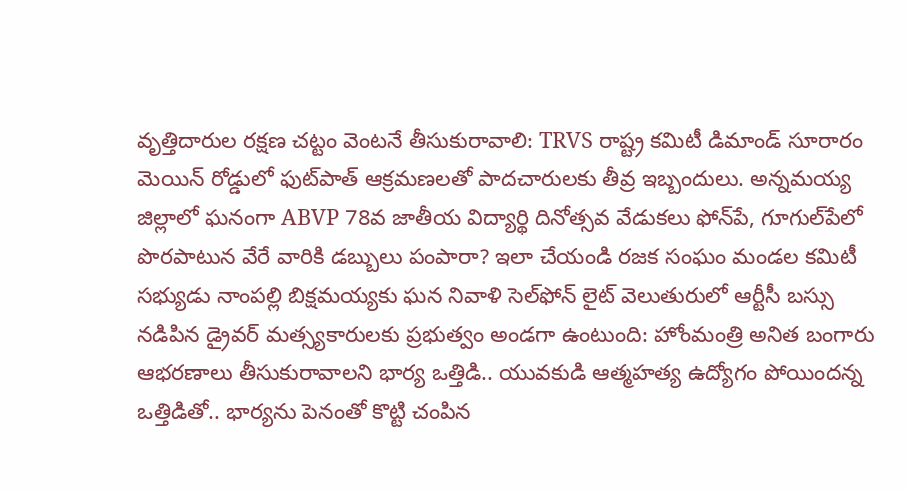వృత్తిదారుల రక్షణ చట్టం వెంటనే తీసుకురావాలి: TRVS రాష్ట్ర కమిటీ డిమాండ్ సూరారం మెయిన్ రోడ్డులో ఫుట్‌పాత్ ఆక్రమణలతో పాదచారులకు తీవ్ర ఇబ్బందులు. అన్నమయ్య జిల్లాలో ఘనంగా ABVP 78వ జాతీయ విద్యార్థి దినోత్సవ వేడుకలు ఫోన్‌పే, గూగుల్‌పేలో పొరపాటున వేరే వారికి డబ్బులు పంపారా? ఇలా చేయండి రజక సంఘం మండల కమిటీ సభ్యుడు నాంపల్లి బిక్షమయ్యకు ఘన నివాళి సెల్‌ఫోన్ లైట్ వెలుతురులో ఆర్టీసీ బస్సు నడిపిన డ్రైవర్ మత్స్యకారులకు ప్రభుత్వం అండగా ఉంటుంది: హోంమంత్రి అనిత బంగారు ఆభరణాలు తీసుకురావాలని భార్య ఒత్తిడి.. యువకుడి ఆత్మహత్య ఉద్యోగం పోయిందన్న ఒత్తిడితో.. భార్యను పెనంతో కొట్టి చంపిన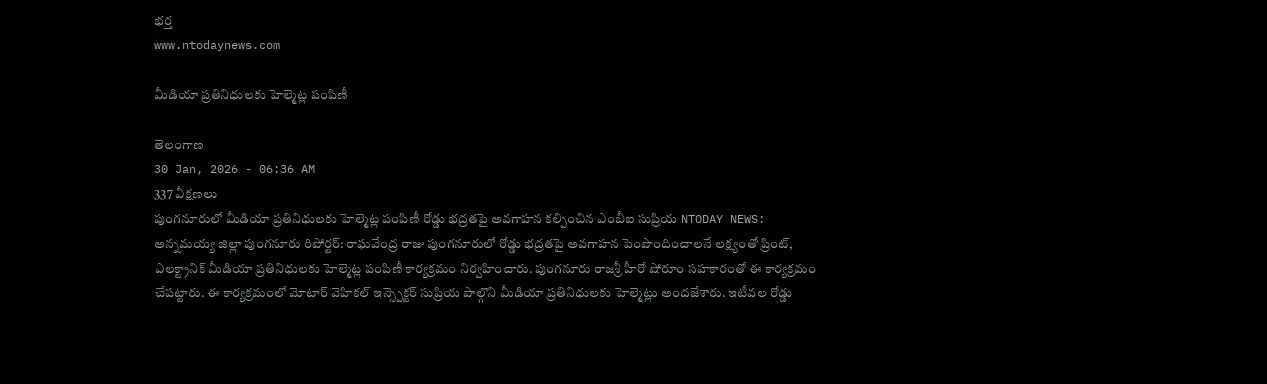భర్త
www.ntodaynews.com

మీడియా ప్రతినిధులకు హెల్మెట్ల పంపిణీ

తెలంగాణ
30 Jan, 2026 - 06:36 AM
337 వీక్షణలు
పుంగనూరులో మీడియా ప్రతినిధులకు హెల్మెట్ల పంపిణీ రోడ్డు భద్రతపై అవగాహన కల్పించిన ఎంబీఐ సుప్రియ NTODAY NEWS: అన్నమయ్య జిల్లా పుంగనూరు రిపోర్టర్: రాఘవేంద్ర రాజు పుంగనూరులో రోడ్డు భద్రతపై అవగాహన పెంపొందించాలనే లక్ష్యంతో ప్రింట్, ఎలక్ట్రానిక్ మీడియా ప్రతినిధులకు హెల్మెట్ల పంపిణీ కార్యక్రమం నిర్వహించారు. పుంగనూరు రాజశ్రీ హీరో షోరూం సహకారంతో ఈ కార్యక్రమం చేపట్టారు. ఈ కార్యక్రమంలో మోటార్ వెహికల్ ఇన్స్పెక్టర్ సుప్రియ పాల్గొని మీడియా ప్రతినిధులకు హెల్మెట్లు అందజేశారు. ఇటీవల రోడ్డు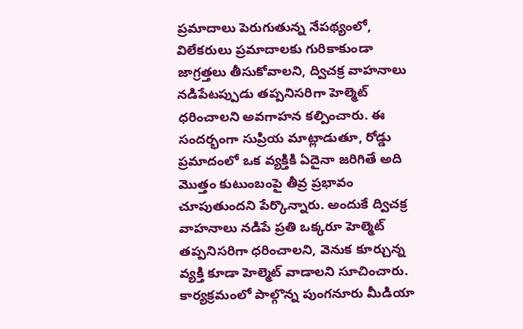ప్రమాదాలు పెరుగుతున్న నేపథ్యంలో, విలేకరులు ప్రమాదాలకు గురికాకుండా జాగ్రత్తలు తీసుకోవాలని, ద్విచక్ర వాహనాలు నడిపేటప్పుడు తప్పనిసరిగా హెల్మెట్ ధరించాలని అవగాహన కల్పించారు. ఈ సందర్భంగా సుప్రియ మాట్లాడుతూ, రోడ్డు ప్రమాదంలో ఒక వ్యక్తికి ఏదైనా జరిగితే అది మొత్తం కుటుంబంపై తీవ్ర ప్రభావం చూపుతుందని పేర్కొన్నారు. అందుకే ద్విచక్ర వాహనాలు నడిపే ప్రతి ఒక్కరూ హెల్మెట్ తప్పనిసరిగా ధరించాలని, వెనుక కూర్చున్న వ్యక్తి కూడా హెల్మెట్ వాడాలని సూచించారు. కార్యక్రమంలో పాల్గొన్న పుంగనూరు మీడియా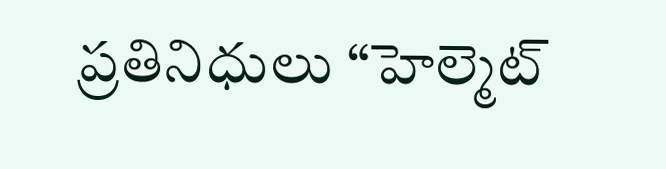ప్రతినిధులు “హెల్మెట్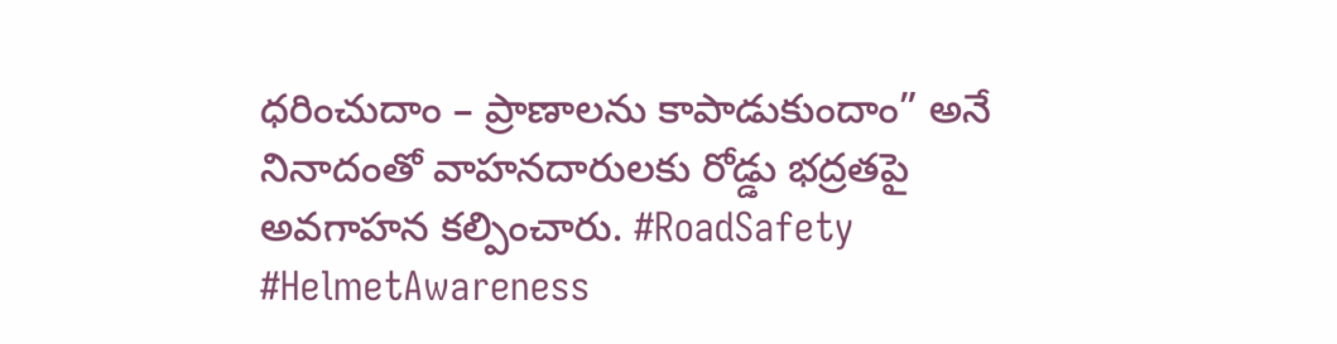ధరించుదాం – ప్రాణాలను కాపాడుకుందాం” అనే నినాదంతో వాహనదారులకు రోడ్డు భద్రతపై అవగాహన కల్పించారు. #RoadSafety #HelmetAwareness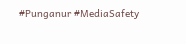#Punganur #MediaSafety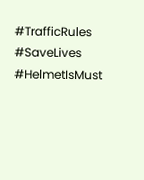#TrafficRules #SaveLives #HelmetIsMust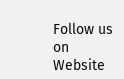Follow us on Website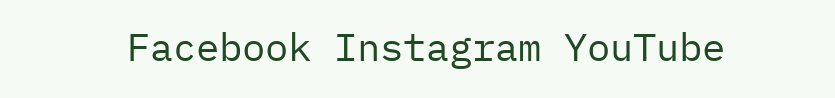Facebook Instagram YouTube